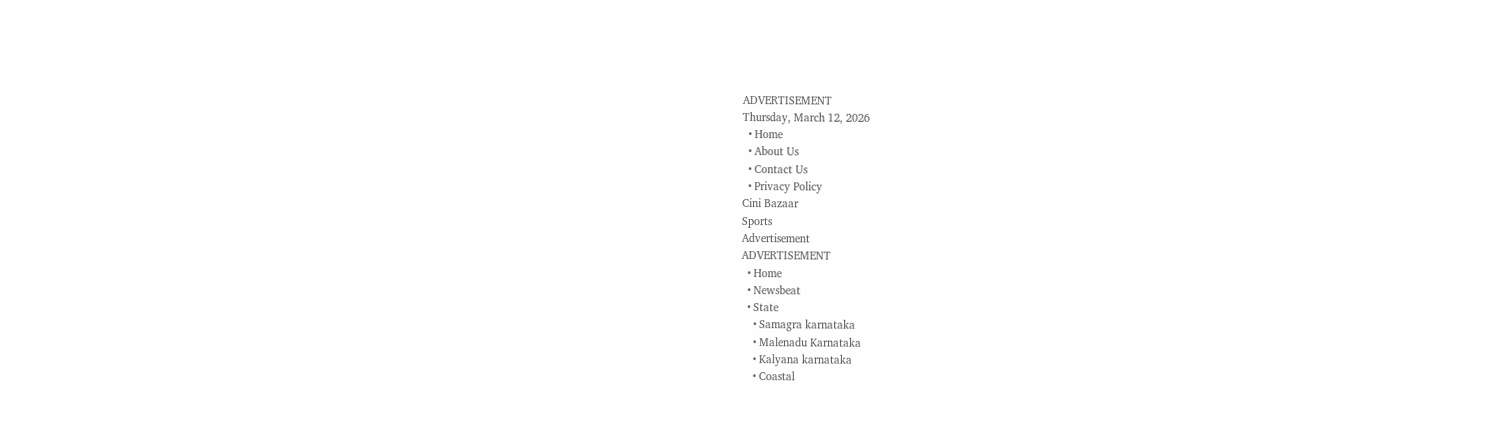ADVERTISEMENT
Thursday, March 12, 2026
  • Home
  • About Us
  • Contact Us
  • Privacy Policy
Cini Bazaar
Sports
Advertisement
ADVERTISEMENT
  • Home
  • Newsbeat
  • State
    • Samagra karnataka
    • Malenadu Karnataka
    • Kalyana karnataka
    • Coastal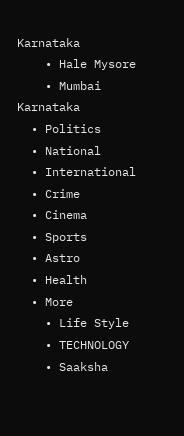Karnataka
    • Hale Mysore
    • Mumbai Karnataka
  • Politics
  • National
  • International
  • Crime
  • Cinema
  • Sports
  • Astro
  • Health
  • More
    • Life Style
    • TECHNOLOGY
    • Saaksha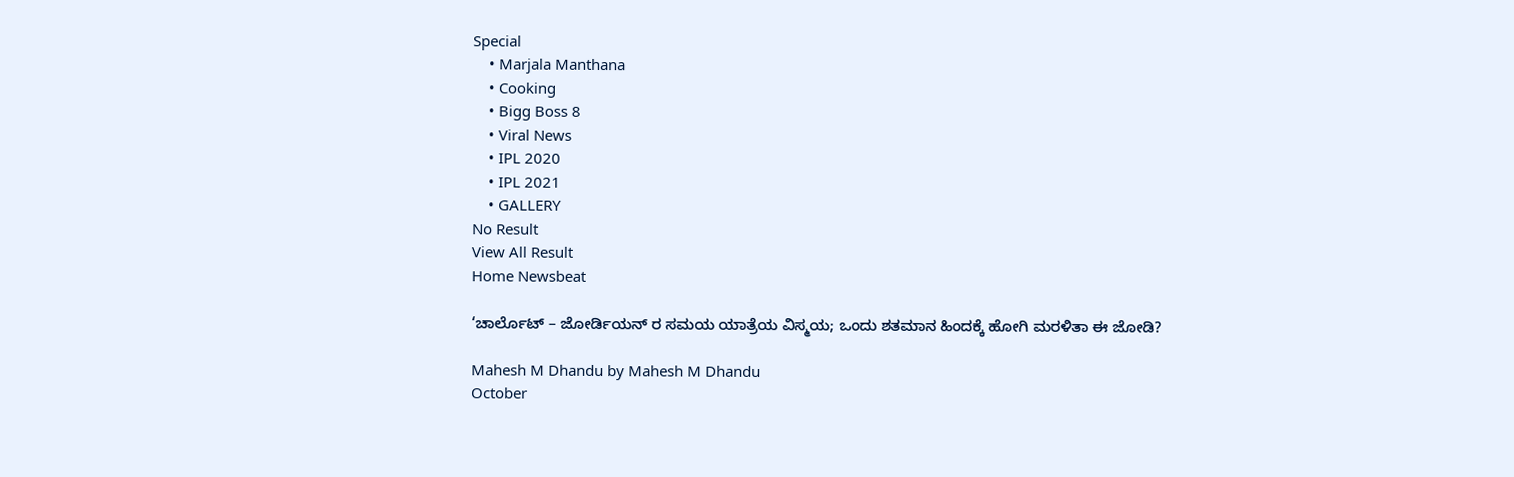Special
    • Marjala Manthana
    • Cooking
    • Bigg Boss 8
    • Viral News
    • IPL 2020
    • IPL 2021
    • GALLERY
No Result
View All Result
Home Newsbeat

‘ಚಾರ್ಲೊಟ್ – ಜೋರ್ಡಿಯನ್ ರ ಸಮಯ ಯಾತ್ರೆಯ ವಿಸ್ಮಯ; ಒಂದು ಶತಮಾನ ಹಿಂದಕ್ಕೆ ಹೋಗಿ ಮರಳಿತಾ ಈ ಜೋಡಿ?

Mahesh M Dhandu by Mahesh M Dhandu
October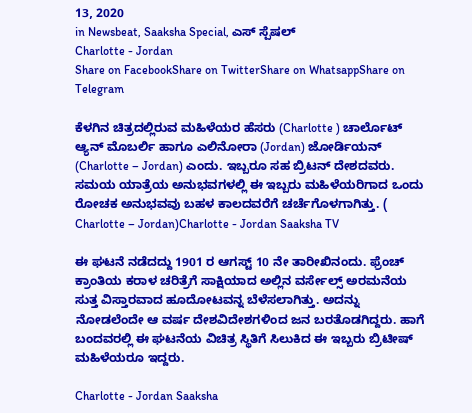13, 2020
in Newsbeat, Saaksha Special, ಎಸ್ ಸ್ಪೆಷಲ್
Charlotte - Jordan
Share on FacebookShare on TwitterShare on WhatsappShare on Telegram

ಕೆಳಗಿನ ಚಿತ್ರದಲ್ಲಿರುವ ಮಹಿಳೆಯರ ಹೆಸರು (Charlotte ) ಚಾರ್ಲೊಟ್ ಆ‌್ಯನ್ ಮೊಬರ್ಲಿ ಹಾಗೂ ಎಲಿನೋರಾ (Jordan) ಜೋರ್ಡಿಯನ್ (Charlotte – Jordan) ಎಂದು. ಇಬ್ಬರೂ ಸಹ ಬ್ರಿಟನ್ ದೇಶದವರು. ಸಮಯ ಯಾತ್ರೆಯ ಅನುಭವಗಳಲ್ಲಿ ಈ ಇಬ್ಬರು ಮಹಿಳೆಯರಿಗಾದ ಒಂದು ರೋಚಕ ಅನುಭವವು ಬಹಳ ಕಾಲದವರೆಗೆ ಚರ್ಚೆಗೊಳಗಾಗಿತ್ತು. ( Charlotte – Jordan)Charlotte - Jordan Saaksha TV

ಈ ಘಟನೆ ನಡೆದದ್ದು 1901 ರ ಆಗಸ್ಟ್ 10 ನೇ ತಾರೀಖಿನಂದು. ಫ್ರೆಂಚ್ ಕ್ರಾಂತಿಯ ಕರಾಳ ಚರಿತ್ರೆಗೆ ಸಾಕ್ಷಿಯಾದ ಅಲ್ಲಿನ ವರ್ಸೇಲ್ಸ್ ಅರಮನೆಯ ಸುತ್ತ ವಿಸ್ತಾರವಾದ ಹೂದೋಟವನ್ನ ಬೆಳೆಸಲಾಗಿತ್ತು. ಅದನ್ನು ನೋಡಲೆಂದೇ ಆ ವರ್ಷ ದೇಶವಿದೇಶಗಳಿಂದ ಜನ ಬರತೊಡಗಿದ್ದರು. ಹಾಗೆ ಬಂದವರಲ್ಲಿ ಈ ಘಟನೆಯ ವಿಚಿತ್ರ ಸ್ಥಿತಿಗೆ ಸಿಲುಕಿದ ಈ ಇಬ್ಬರು ಬ್ರಿಟೀಷ್ ಮಹಿಳೆಯರೂ ಇದ್ದರು.

Charlotte - Jordan Saaksha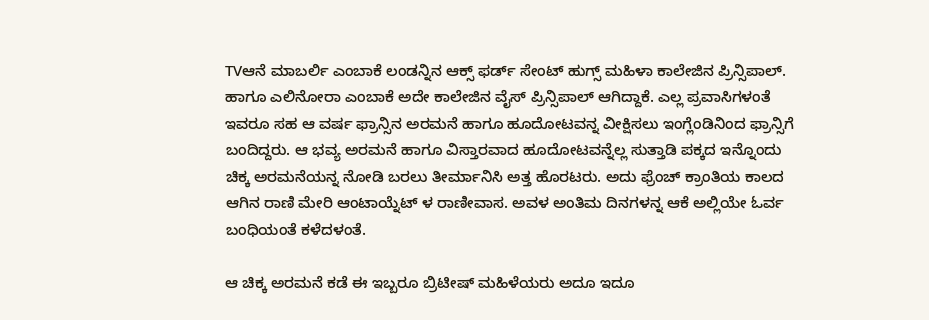TVಆನೆ ಮಾಬರ್ಲಿ ಎಂಬಾಕೆ ಲಂಡನ್ನಿನ ಆಕ್ಸ್ ಫರ್ಡ್ ಸೇಂಟ್ ಹುಗ್ಸ್ ಮಹಿಳಾ ಕಾಲೇಜಿನ ಪ್ರಿನ್ಸಿಪಾಲ್. ಹಾಗೂ ಎಲಿನೋರಾ ಎಂಬಾಕೆ ಅದೇ ಕಾಲೇಜಿನ ವೈಸ್ ಪ್ರಿನ್ಸಿಪಾಲ್ ಆಗಿದ್ದಾಕೆ. ಎಲ್ಲ ಪ್ರವಾಸಿಗಳಂತೆ ಇವರೂ ಸಹ ಆ ವರ್ಷ ಫ್ರಾನ್ಸಿನ ಅರಮನೆ ಹಾಗೂ ಹೂದೋಟವನ್ನ ವೀಕ್ಷಿಸಲು ಇಂಗ್ಲೆಂಡಿನಿಂದ ಫ್ರಾನ್ಸಿಗೆ ಬಂದಿದ್ದರು. ಆ ಭವ್ಯ ಅರಮನೆ ಹಾಗೂ ವಿಸ್ತಾರವಾದ ಹೂದೋಟವನ್ನೆಲ್ಲ ಸುತ್ತಾಡಿ ಪಕ್ಕದ ಇನ್ನೊಂದು ಚಿಕ್ಕ ಅರಮನೆಯನ್ನ ನೋಡಿ ಬರಲು ತೀರ್ಮಾನಿಸಿ ಅತ್ತ ಹೊರಟರು. ಅದು ಫ್ರೆಂಚ್ ಕ್ರಾಂತಿಯ ಕಾಲದ ಆಗಿನ ರಾಣಿ ಮೇರಿ ಆಂಟಾಯ್ನೆಟ್ ಳ ರಾಣೀವಾಸ. ಅವಳ ಅಂತಿಮ ದಿನಗಳನ್ನ ಆಕೆ ಅಲ್ಲಿಯೇ ಓರ್ವ ಬಂಧಿಯಂತೆ ಕಳೆದಳಂತೆ.

ಆ ಚಿಕ್ಕ ಅರಮನೆ ಕಡೆ ಈ ಇಬ್ಬರೂ ಬ್ರಿಟೀಷ್ ಮಹಿಳೆಯರು ಅದೂ ಇದೂ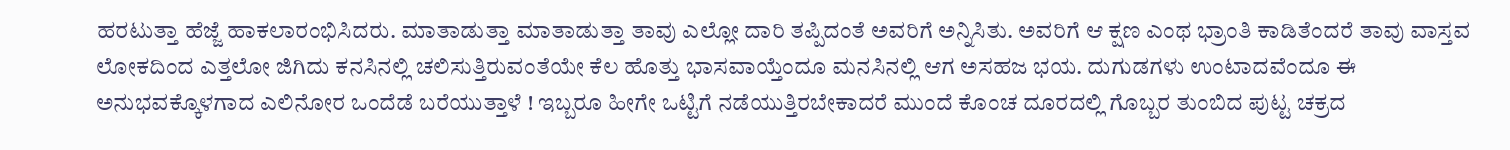ಹರಟುತ್ತಾ ಹೆಜ್ಜೆ ಹಾಕಲಾರಂಭಿಸಿದರು. ಮಾತಾಡುತ್ತಾ ಮಾತಾಡುತ್ತಾ ತಾವು ಎಲ್ಲೋ ದಾರಿ ತಪ್ಪಿದಂತೆ ಅವರಿಗೆ ಅನ್ನಿಸಿತು. ಅವರಿಗೆ ಆ ಕ್ಷಣ ಎಂಥ ಭ್ರಾಂತಿ ಕಾಡಿತೆಂದರೆ ತಾವು ವಾಸ್ತವ ಲೋಕದಿಂದ ಎತ್ತಲೋ ಜಿಗಿದು ಕನಸಿನಲ್ಲಿ ಚಲಿಸುತ್ತಿರುವಂತೆಯೇ ಕೆಲ ಹೊತ್ತು ಭಾಸವಾಯ್ತೆಂದೂ ಮನಸಿನಲ್ಲಿ ಆಗ ಅಸಹಜ ಭಯ. ದುಗುಡಗಳು ಉಂಟಾದವೆಂದೂ ಈ ಅನುಭವಕ್ಕೊಳಗಾದ ಎಲಿನೋರ ಒಂದೆಡೆ ಬರೆಯುತ್ತಾಳೆ ! ಇಬ್ಬರೂ ಹೀಗೇ ಒಟ್ಟಿಗೆ ನಡೆಯುತ್ತಿರಬೇಕಾದರೆ ಮುಂದೆ ಕೊಂಚ ದೂರದಲ್ಲಿ ಗೊಬ್ಬರ ತುಂಬಿದ ಪುಟ್ಟ ಚಕ್ರದ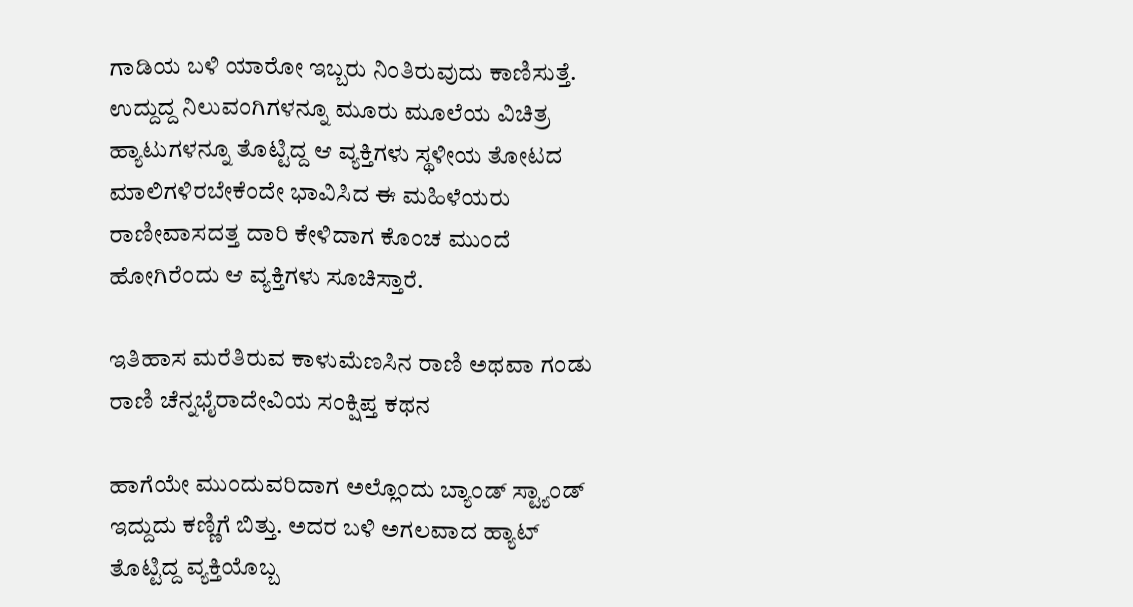ಗಾಡಿಯ ಬಳಿ ಯಾರೋ ಇಬ್ಬರು ನಿಂತಿರುವುದು ಕಾಣಿಸುತ್ತೆ. ಉದ್ದುದ್ದ ನಿಲುವಂಗಿಗಳನ್ನೂ ಮೂರು ಮೂಲೆಯ ವಿಚಿತ್ರ ಹ್ಯಾಟುಗಳನ್ನೂ ತೊಟ್ಟಿದ್ದ ಆ ವ್ಯಕ್ತಿಗಳು ಸ್ಥಳೀಯ ತೋಟದ ಮಾಲಿಗಳಿರಬೇಕೆಂದೇ ಭಾವಿಸಿದ ಈ ಮಹಿಳೆಯರು ರಾಣೀವಾಸದತ್ತ ದಾರಿ ಕೇಳಿದಾಗ ಕೊಂಚ ಮುಂದೆ ಹೋಗಿರೆಂದು ಆ ವ್ಯಕ್ತಿಗಳು ಸೂಚಿಸ್ತಾರೆ.

ಇತಿಹಾಸ ಮರೆತಿರುವ ಕಾಳುಮೆಣಸಿನ ರಾಣಿ ಅಥವಾ ಗಂಡು ರಾಣಿ ಚೆನ್ನಭೈರಾದೇವಿಯ ಸಂಕ್ಷಿಪ್ತ ಕಥನ

ಹಾಗೆಯೇ ಮುಂದುವರಿದಾಗ ಅಲ್ಲೊಂದು ಬ್ಯಾಂಡ್ ಸ್ಟ್ಯಾಂಡ್ ಇದ್ದುದು ಕಣ್ಣಿಗೆ ಬಿತ್ತು. ಅದರ ಬಳಿ ಅಗಲವಾದ ಹ್ಯಾಟ್ ತೊಟ್ಟಿದ್ದ ವ್ಯಕ್ತಿಯೊಬ್ಬ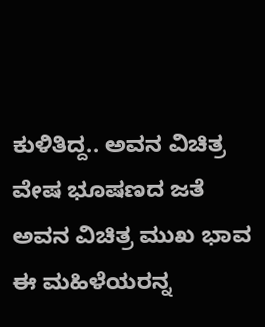ಕುಳಿತಿದ್ದ.. ಅವನ ವಿಚಿತ್ರ ವೇಷ ಭೂಷಣದ ಜತೆ ಅವನ ವಿಚಿತ್ರ ಮುಖ ಭಾವ ಈ ಮಹಿಳೆಯರನ್ನ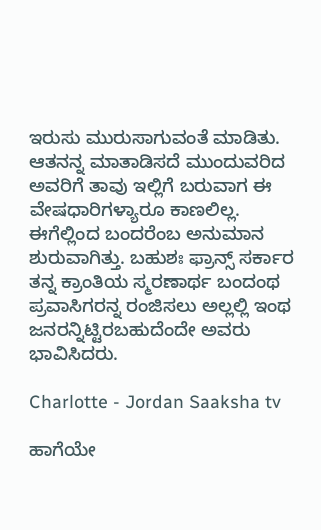ಇರುಸು ಮುರುಸಾಗುವಂತೆ ಮಾಡಿತು. ಆತನನ್ನ ಮಾತಾಡಿಸದೆ ಮುಂದುವರಿದ ಅವರಿಗೆ ತಾವು ಇಲ್ಲಿಗೆ ಬರುವಾಗ ಈ ವೇಷಧಾರಿಗಳ್ಯಾರೂ ಕಾಣಲಿಲ್ಲ. ಈಗೆಲ್ಲಿಂದ ಬಂದರೆಂಬ ಅನುಮಾನ ಶುರುವಾಗಿತ್ತು. ಬಹುಶಃ ಫ್ರಾನ್ಸ್ ಸರ್ಕಾರ ತನ್ನ ಕ್ರಾಂತಿಯ ಸ್ಮರಣಾರ್ಥ ಬಂದಂಥ ಪ್ರವಾಸಿಗರನ್ನ ರಂಜಿಸಲು ಅಲ್ಲಲ್ಲಿ ಇಂಥ ಜನರನ್ನಿಟ್ಟಿರಬಹುದೆಂದೇ ಅವರು ಭಾವಿಸಿದರು.

Charlotte - Jordan Saaksha tv

ಹಾಗೆಯೇ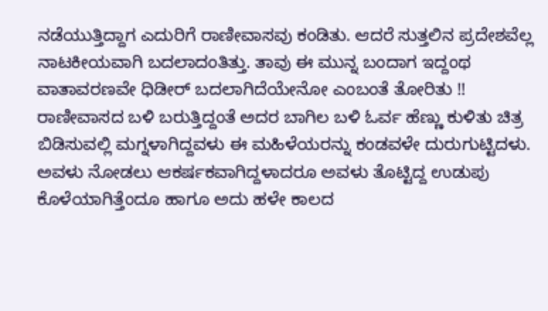ನಡೆಯುತ್ತಿದ್ದಾಗ ಎದುರಿಗೆ ರಾಣೀವಾಸವು ಕಂಡಿತು. ಆದರೆ ಸುತ್ತಲಿನ ಪ್ರದೇಶವೆಲ್ಲ ನಾಟಕೀಯವಾಗಿ ಬದಲಾದಂತಿತ್ತು. ತಾವು ಈ ಮುನ್ನ ಬಂದಾಗ ಇದ್ದಂಥ ವಾತಾವರಣವೇ ಧಿಡೀರ್ ಬದಲಾಗಿದೆಯೇನೋ ಎಂಬಂತೆ ತೋರಿತು !! ರಾಣೀವಾಸದ ಬಳಿ ಬರುತ್ತಿದ್ದಂತೆ ಅದರ ಬಾಗಿಲ ಬಳಿ ಓರ್ವ ಹೆಣ್ಣು ಕುಳಿತು ಚಿತ್ರ ಬಿಡಿಸುವಲ್ಲಿ ಮಗ್ನಳಾಗಿದ್ದವಳು ಈ ಮಹಿಳೆಯರನ್ನು ಕಂಡವಳೇ ದುರುಗುಟ್ಟಿದಳು. ಅವಳು ನೋಡಲು ಆಕರ್ಷಕವಾಗಿದ್ದಳಾದರೂ ಅವಳು ತೊಟ್ಟಿದ್ದ ಉಡುಪು ಕೊಳೆಯಾಗಿತ್ತೆಂದೂ ಹಾಗೂ ಅದು ಹಳೇ ಕಾಲದ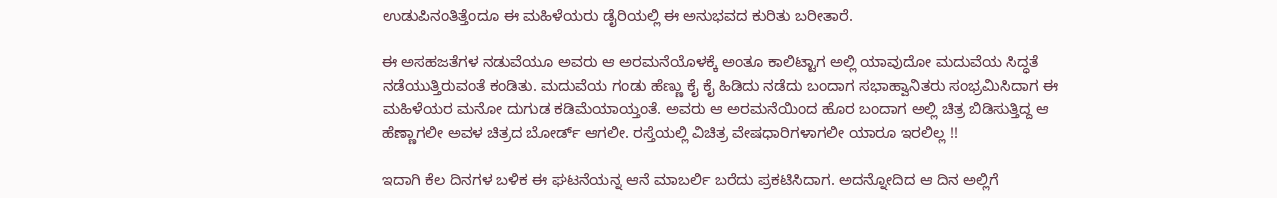ಉಡುಪಿನಂತಿತ್ತೆಂದೂ ಈ ಮಹಿಳೆಯರು ಡೈರಿಯಲ್ಲಿ ಈ ಅನುಭವದ ಕುರಿತು ಬರೀತಾರೆ.

ಈ ಅಸಹಜತೆಗಳ ನಡುವೆಯೂ ಅವರು ಆ ಅರಮನೆಯೊಳಕ್ಕೆ ಅಂತೂ ಕಾಲಿಟ್ಟಾಗ ಅಲ್ಲಿ ಯಾವುದೋ ಮದುವೆಯ ಸಿದ್ಧತೆ ನಡೆಯುತ್ತಿರುವಂತೆ ಕಂಡಿತು. ಮದುವೆಯ ಗಂಡು ಹೆಣ್ಣು ಕೈ ಕೈ ಹಿಡಿದು ನಡೆದು ಬಂದಾಗ ಸಭಾಹ್ವಾನಿತರು ಸಂಭ್ರಮಿಸಿದಾಗ ಈ ಮಹಿಳೆಯರ ಮನೋ ದುಗುಡ ಕಡಿಮೆಯಾಯ್ತಂತೆ. ಅವರು ಆ ಅರಮನೆಯಿಂದ ಹೊರ ಬಂದಾಗ ಅಲ್ಲಿ ಚಿತ್ರ ಬಿಡಿಸುತ್ತಿದ್ದ ಆ ಹೆಣ್ಣಾಗಲೀ ಅವಳ ಚಿತ್ರದ ಬೋರ್ಡ್ ಆಗಲೀ. ರಸ್ತೆಯಲ್ಲಿ ವಿಚಿತ್ರ ವೇಷಧಾರಿಗಳಾಗಲೀ ಯಾರೂ ಇರಲಿಲ್ಲ !!

ಇದಾಗಿ ಕೆಲ ದಿನಗಳ ಬಳಿಕ ಈ ಘಟನೆಯನ್ನ ಆನೆ ಮಾಬರ್ಲಿ ಬರೆದು ಪ್ರಕಟಿಸಿದಾಗ. ಅದನ್ನೋದಿದ ಆ ದಿನ ಅಲ್ಲಿಗೆ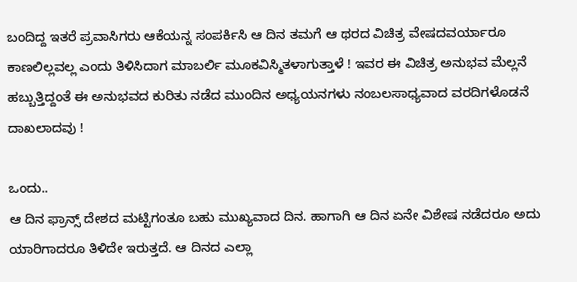ಬಂದಿದ್ದ ಇತರೆ ಪ್ರವಾಸಿಗರು ಆಕೆಯನ್ನ ಸಂಪರ್ಕಿಸಿ ಆ ದಿನ ತಮಗೆ ಆ ಥರದ ವಿಚಿತ್ರ ವೇಷದವರ್ಯಾರೂ ಕಾಣಲಿಲ್ಲವಲ್ಲ ಎಂದು ತಿಳಿಸಿದಾಗ ಮಾಬರ್ಲಿ ಮೂಕವಿಸ್ಮಿತಳಾಗುತ್ತಾಳೆ ! ಇವರ ಈ ವಿಚಿತ್ರ ಅನುಭವ ಮೆಲ್ಲನೆ ಹಬ್ಬುತ್ತಿದ್ದಂತೆ ಈ ಅನುಭವದ ಕುರಿತು ನಡೆದ ಮುಂದಿನ ಅಧ್ಯಯನಗಳು ನಂಬಲಸಾಧ್ಯವಾದ ವರದಿಗಳೊಡನೆ ದಾಖಲಾದವು !

ಒಂದು..
ಆ ದಿನ ಫ್ರಾನ್ಸ್ ದೇಶದ ಮಟ್ಟಿಗಂತೂ ಬಹು ಮುಖ್ಯವಾದ ದಿನ. ಹಾಗಾಗಿ ಆ ದಿನ ಏನೇ ವಿಶೇಷ ನಡೆದರೂ ಅದು ಯಾರಿಗಾದರೂ ತಿಳಿದೇ ಇರುತ್ತದೆ. ಆ ದಿನದ ಎಲ್ಲಾ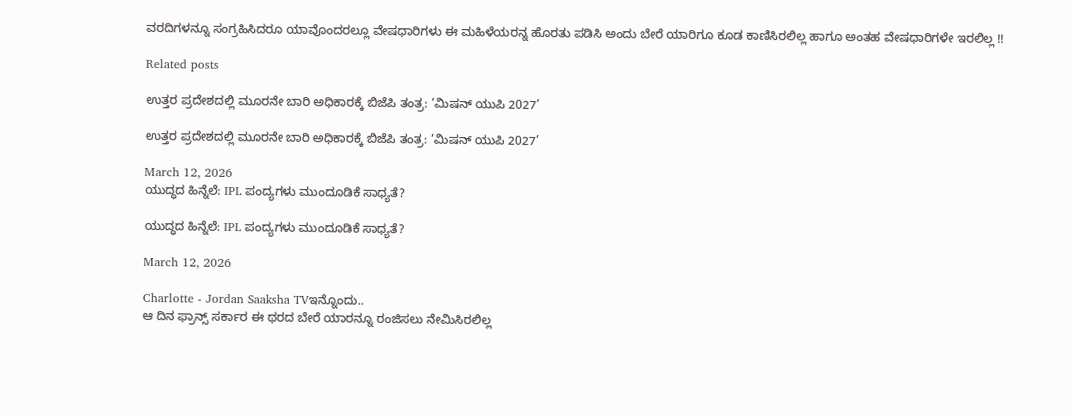ವರದಿಗಳನ್ನೂ ಸಂಗ್ರಹಿಸಿದರೂ ಯಾವೊಂದರಲ್ಲೂ ವೇಷಧಾರಿಗಳು ಈ ಮಹಿಳೆಯರನ್ನ ಹೊರತು ಪಡಿಸಿ ಅಂದು ಬೇರೆ ಯಾರಿಗೂ ಕೂಡ ಕಾಣಿಸಿರಲಿಲ್ಲ ಹಾಗೂ ಅಂತಹ ವೇಷಧಾರಿಗಳೇ ಇರಲಿಲ್ಲ !!

Related posts

ಉತ್ತರ ಪ್ರದೇಶದಲ್ಲಿ ಮೂರನೇ ಬಾರಿ ಅಧಿಕಾರಕ್ಕೆ ಬಿಜೆಪಿ ತಂತ್ರ: ‘ಮಿಷನ್ ಯುಪಿ 2027’

ಉತ್ತರ ಪ್ರದೇಶದಲ್ಲಿ ಮೂರನೇ ಬಾರಿ ಅಧಿಕಾರಕ್ಕೆ ಬಿಜೆಪಿ ತಂತ್ರ: ‘ಮಿಷನ್ ಯುಪಿ 2027’

March 12, 2026
ಯುದ್ಧದ ಹಿನ್ನೆಲೆ: IPL ಪಂದ್ಯಗಳು ಮುಂದೂಡಿಕೆ ಸಾಧ್ಯತೆ?

ಯುದ್ಧದ ಹಿನ್ನೆಲೆ: IPL ಪಂದ್ಯಗಳು ಮುಂದೂಡಿಕೆ ಸಾಧ್ಯತೆ?

March 12, 2026

Charlotte - Jordan Saaksha TVಇನ್ನೊಂದು..
ಆ ದಿನ ಫ್ರಾನ್ಸ್ ಸರ್ಕಾರ ಈ ಥರದ ಬೇರೆ ಯಾರನ್ನೂ ರಂಜಿಸಲು ನೇಮಿಸಿರಲಿಲ್ಲ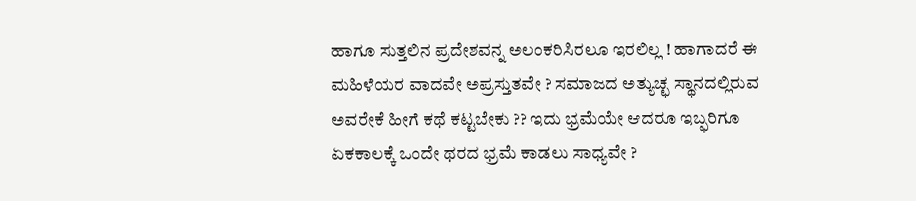ಹಾಗೂ ಸುತ್ತಲಿನ ಪ್ರದೇಶವನ್ನ ಅಲಂಕರಿಸಿರಲೂ ಇರಲಿಲ್ಲ ! ಹಾಗಾದರೆ ಈ ಮಹಿಳೆಯರ ವಾದವೇ ಅಪ್ರಸ್ತುತವೇ ? ಸಮಾಜದ ಅತ್ಯುಚ್ಛ ಸ್ಥಾನದಲ್ಲಿರುವ ಅವರೇಕೆ ಹೀಗೆ ಕಥೆ ಕಟ್ಟಬೇಕು ?? ಇದು ಭ್ರಮೆಯೇ ಆದರೂ ಇಬ್ಫರಿಗೂ ಏಕಕಾಲಕ್ಕೆ ಒಂದೇ ಥರದ ಭ್ರಮೆ ಕಾಡಲು ಸಾಧ್ಯವೇ ?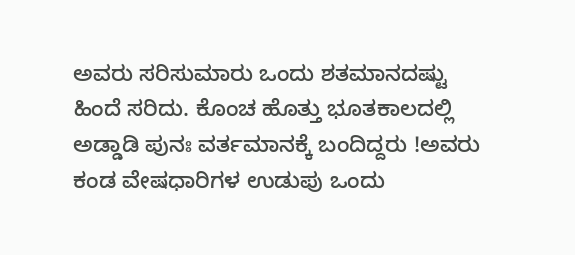ಅವರು ಸರಿಸುಮಾರು ಒಂದು ಶತಮಾನದಷ್ಟು ಹಿಂದೆ ಸರಿದು. ಕೊಂಚ ಹೊತ್ತು ಭೂತಕಾಲದಲ್ಲಿ ಅಡ್ಡಾಡಿ ಪುನಃ ವರ್ತಮಾನಕ್ಕೆ ಬಂದಿದ್ದರು !ಅವರು ಕಂಡ ವೇಷಧಾರಿಗಳ ಉಡುಪು ಒಂದು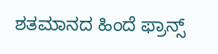ಶತಮಾನದ ಹಿಂದೆ ಫ್ರಾನ್ಸ್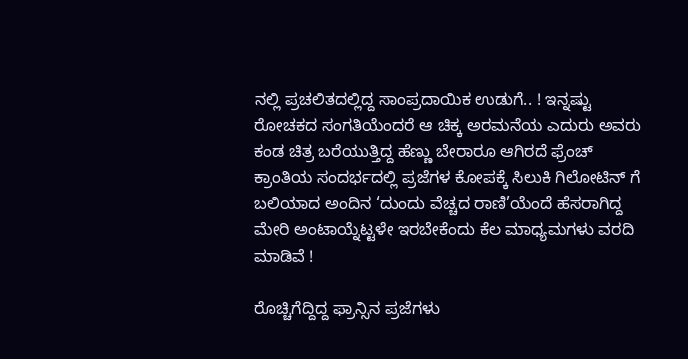ನಲ್ಲಿ ಪ್ರಚಲಿತದಲ್ಲಿದ್ದ ಸಾಂಪ್ರದಾಯಿಕ ಉಡುಗೆ.. ! ಇನ್ನಷ್ಟು ರೋಚಕದ ಸಂಗತಿಯೆಂದರೆ ಆ ಚಿಕ್ಕ ಅರಮನೆಯ ಎದುರು ಅವರು ಕಂಡ ಚಿತ್ರ ಬರೆಯುತ್ತಿದ್ದ ಹೆಣ್ಣು ಬೇರಾರೂ ಆಗಿರದೆ ಫ್ರೆಂಚ್ ಕ್ರಾಂತಿಯ ಸಂದರ್ಭದಲ್ಲಿ ಪ್ರಜೆಗಳ ಕೋಪಕ್ಕೆ ಸಿಲುಕಿ ಗಿಲೋಟಿನ್ ಗೆ ಬಲಿಯಾದ ಅಂದಿನ ‘ದುಂದು ವೆಚ್ಚದ ರಾಣಿ’ಯೆಂದೆ ಹೆಸರಾಗಿದ್ದ ಮೇರಿ ಅಂಟಾಯ್ನೆಟ್ಟಳೇ ಇರಬೇಕೆಂದು ಕೆಲ ಮಾಧ್ಯಮಗಳು ವರದಿ ಮಾಡಿವೆ !

ರೊಚ್ಚಿಗೆದ್ದಿದ್ದ ಫ್ರಾನ್ಸಿನ ಪ್ರಜೆಗಳು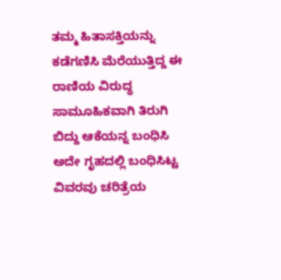ತಮ್ಮ ಹಿತಾಸಕ್ತಿಯನ್ನು ಕಡೆಗಣಿಸಿ ಮೆರೆಯುತ್ತಿದ್ದ ಈ ರಾಣಿಯ ವಿರುದ್ಧ ಸಾಮೂಹಿಕವಾಗಿ ತಿರುಗಿ ಬಿದ್ದು ಆಕೆಯನ್ನ ಬಂಧಿಸಿ ಅದೇ ಗೃಹದಲ್ಲಿ ಬಂಧಿಸಿಟ್ಟ ವಿವರವು ಚರಿತ್ರೆಯ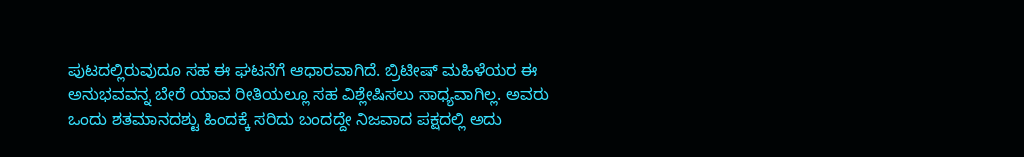ಪುಟದಲ್ಲಿರುವುದೂ ಸಹ ಈ ಘಟನೆಗೆ ಆಧಾರವಾಗಿದೆ. ಬ್ರಿಟೀಷ್ ಮಹಿಳೆಯರ ಈ ಅನುಭವವನ್ನ ಬೇರೆ ಯಾವ ರೀತಿಯಲ್ಲೂ ಸಹ ವಿಶ್ಲೇಷಿಸಲು ಸಾಧ್ಯವಾಗಿಲ್ಲ. ಅವರು ಒಂದು ಶತಮಾನದಶ್ಟು ಹಿಂದಕ್ಕೆ ಸರಿದು ಬಂದದ್ದೇ ನಿಜವಾದ ಪಕ್ಷದಲ್ಲಿ ಅದು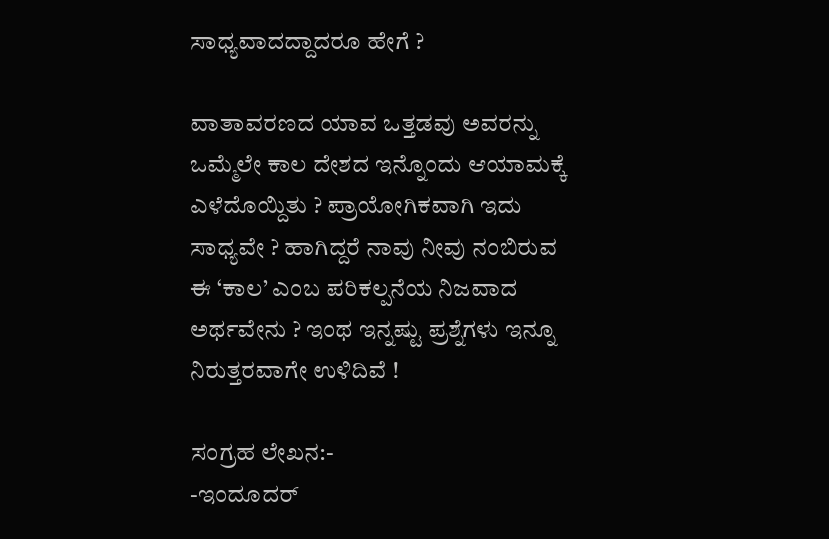ಸಾಧ್ಯವಾದದ್ದಾದರೂ ಹೇಗೆ ?

ವಾತಾವರಣದ ಯಾವ ಒತ್ತಡವು ಅವರನ್ನು ಒಮ್ಮೆಲೇ ಕಾಲ ದೇಶದ ಇನ್ನೊಂದು ಆಯಾಮಕ್ಕೆ ಎಳೆದೊಯ್ದಿತು ? ಪ್ರಾಯೋಗಿಕವಾಗಿ ಇದು ಸಾಧ್ಯವೇ ? ಹಾಗಿದ್ದರೆ ನಾವು ನೀವು ನಂಬಿರುವ ಈ ‘ಕಾಲ’ ಎಂಬ ಪರಿಕಲ್ಪನೆಯ ನಿಜವಾದ ಅರ್ಥವೇನು ? ಇಂಥ ಇನ್ನಷ್ಟು ಪ್ರಶ್ನೆಗಳು ಇನ್ನೂ ನಿರುತ್ತರವಾಗೇ ಉಳಿದಿವೆ !

ಸಂಗ್ರಹ ಲೇಖನ:-
-ಇಂದೂದರ್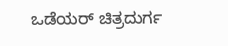ಒಡೆಯರ್ ಚಿತ್ರದುರ್ಗ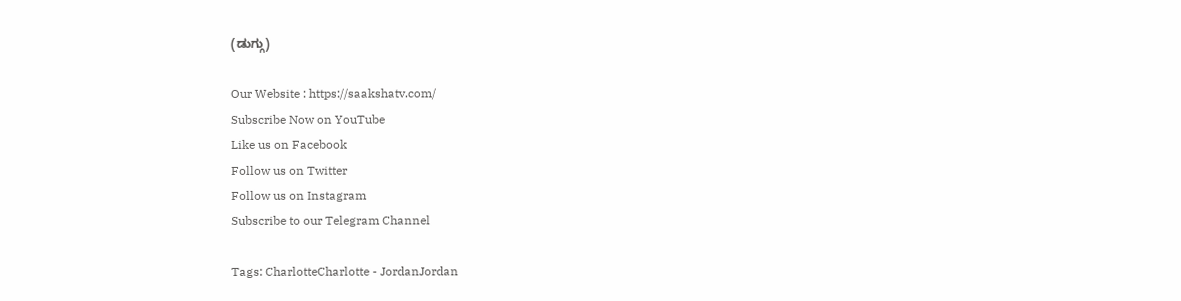(ಡುಗ್ಗು)

Our Website : https://saakshatv.com/
Subscribe Now on YouTube
Like us on Facebook
Follow us on Twitter
Follow us on Instagram
Subscribe to our Telegram Channel

Tags: CharlotteCharlotte - JordanJordan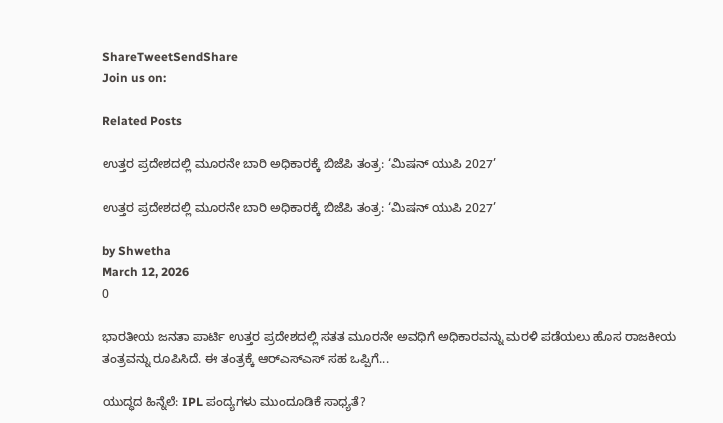ShareTweetSendShare
Join us on:

Related Posts

ಉತ್ತರ ಪ್ರದೇಶದಲ್ಲಿ ಮೂರನೇ ಬಾರಿ ಅಧಿಕಾರಕ್ಕೆ ಬಿಜೆಪಿ ತಂತ್ರ: ‘ಮಿಷನ್ ಯುಪಿ 2027’

ಉತ್ತರ ಪ್ರದೇಶದಲ್ಲಿ ಮೂರನೇ ಬಾರಿ ಅಧಿಕಾರಕ್ಕೆ ಬಿಜೆಪಿ ತಂತ್ರ: ‘ಮಿಷನ್ ಯುಪಿ 2027’

by Shwetha
March 12, 2026
0

ಭಾರತೀಯ ಜನತಾ ಪಾರ್ಟಿ ಉತ್ತರ ಪ್ರದೇಶದಲ್ಲಿ ಸತತ ಮೂರನೇ ಅವಧಿಗೆ ಅಧಿಕಾರವನ್ನು ಮರಳಿ ಪಡೆಯಲು ಹೊಸ ರಾಜಕೀಯ ತಂತ್ರವನ್ನು ರೂಪಿಸಿದೆ. ಈ ತಂತ್ರಕ್ಕೆ ಆರ್‌ಎಸ್‌ಎಸ್ ಸಹ ಒಪ್ಪಿಗೆ...

ಯುದ್ಧದ ಹಿನ್ನೆಲೆ: IPL ಪಂದ್ಯಗಳು ಮುಂದೂಡಿಕೆ ಸಾಧ್ಯತೆ?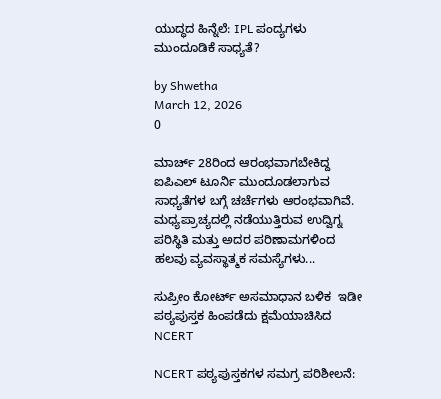ಯುದ್ಧದ ಹಿನ್ನೆಲೆ: IPL ಪಂದ್ಯಗಳು ಮುಂದೂಡಿಕೆ ಸಾಧ್ಯತೆ?

by Shwetha
March 12, 2026
0

ಮಾರ್ಚ್ 28ರಿಂದ ಆರಂಭವಾಗಬೇಕಿದ್ದ ಐಪಿಎಲ್ ಟೂರ್ನಿ ಮುಂದೂಡಲಾಗುವ ಸಾಧ್ಯತೆಗಳ ಬಗ್ಗೆ ಚರ್ಚೆಗಳು ಆರಂಭವಾಗಿವೆ. ಮಧ್ಯಪ್ರಾಚ್ಯದಲ್ಲಿ ನಡೆಯುತ್ತಿರುವ ಉದ್ವಿಗ್ನ ಪರಿಸ್ಥಿತಿ ಮತ್ತು ಅದರ ಪರಿಣಾಮಗಳಿಂದ ಹಲವು ವ್ಯವಸ್ಥಾತ್ಮಕ ಸಮಸ್ಯೆಗಳು...

ಸುಪ್ರೀಂ ಕೋರ್ಟ್ ಅಸಮಾಧಾನ ಬಳಿಕ  ಇಡೀ ಪಠ್ಯಪುಸ್ತಕ ಹಿಂಪಡೆದು ಕ್ಷಮೆಯಾಚಿಸಿದ NCERT

NCERT ಪಠ್ಯಪುಸ್ತಕಗಳ ಸಮಗ್ರ ಪರಿಶೀಲನೆ: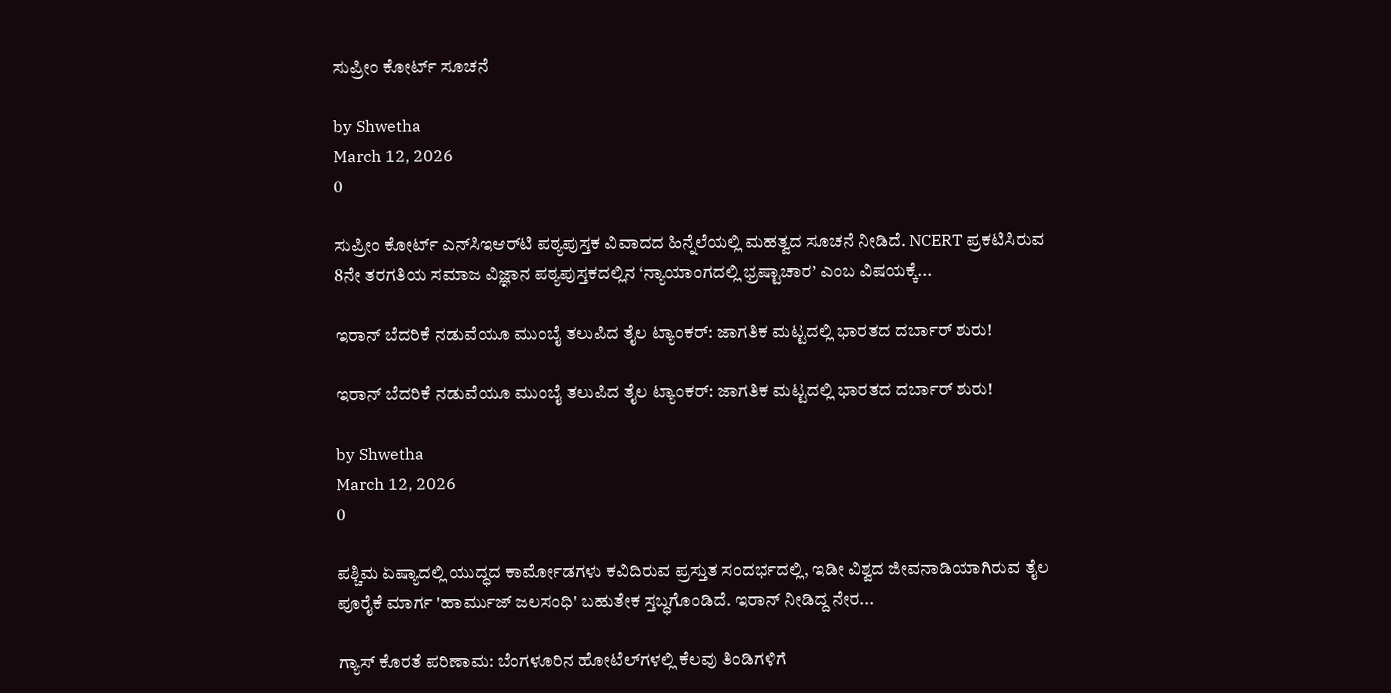ಸುಪ್ರೀಂ ಕೋರ್ಟ್ ಸೂಚನೆ

by Shwetha
March 12, 2026
0

ಸುಪ್ರೀಂ ಕೋರ್ಟ್ ಎನ್‌ಸಿಇಆರ್‌ಟಿ ಪಠ್ಯಪುಸ್ತಕ ವಿವಾದದ ಹಿನ್ನೆಲೆಯಲ್ಲಿ ಮಹತ್ವದ ಸೂಚನೆ ನೀಡಿದೆ. NCERT ಪ್ರಕಟಿಸಿರುವ 8ನೇ ತರಗತಿಯ ಸಮಾಜ ವಿಜ್ಞಾನ ಪಠ್ಯಪುಸ್ತಕದಲ್ಲಿನ ‘ನ್ಯಾಯಾಂಗದಲ್ಲಿ ಭ್ರಷ್ಟಾಚಾರ’ ಎಂಬ ವಿಷಯಕ್ಕೆ...

ಇರಾನ್ ಬೆದರಿಕೆ ನಡುವೆಯೂ ಮುಂಬೈ ತಲುಪಿದ ತೈಲ ಟ್ಯಾಂಕರ್: ಜಾಗತಿಕ ಮಟ್ಟದಲ್ಲಿ ಭಾರತದ ದರ್ಬಾರ್ ಶುರು!

ಇರಾನ್ ಬೆದರಿಕೆ ನಡುವೆಯೂ ಮುಂಬೈ ತಲುಪಿದ ತೈಲ ಟ್ಯಾಂಕರ್: ಜಾಗತಿಕ ಮಟ್ಟದಲ್ಲಿ ಭಾರತದ ದರ್ಬಾರ್ ಶುರು!

by Shwetha
March 12, 2026
0

ಪಶ್ಚಿಮ ಏಷ್ಯಾದಲ್ಲಿ ಯುದ್ಧದ ಕಾರ್ಮೋಡಗಳು ಕವಿದಿರುವ ಪ್ರಸ್ತುತ ಸಂದರ್ಭದಲ್ಲಿ, ಇಡೀ ವಿಶ್ವದ ಜೀವನಾಡಿಯಾಗಿರುವ ತೈಲ ಪೂರೈಕೆ ಮಾರ್ಗ 'ಹಾರ್ಮುಜ್ ಜಲಸಂಧಿ' ಬಹುತೇಕ ಸ್ತಬ್ಧಗೊಂಡಿದೆ. ಇರಾನ್ ನೀಡಿದ್ದ ನೇರ...

ಗ್ಯಾಸ್ ಕೊರತೆ ಪರಿಣಾಮ: ಬೆಂಗಳೂರಿನ ಹೋಟೆಲ್‌ಗಳಲ್ಲಿ ಕೆಲವು ತಿಂಡಿಗಳಿಗೆ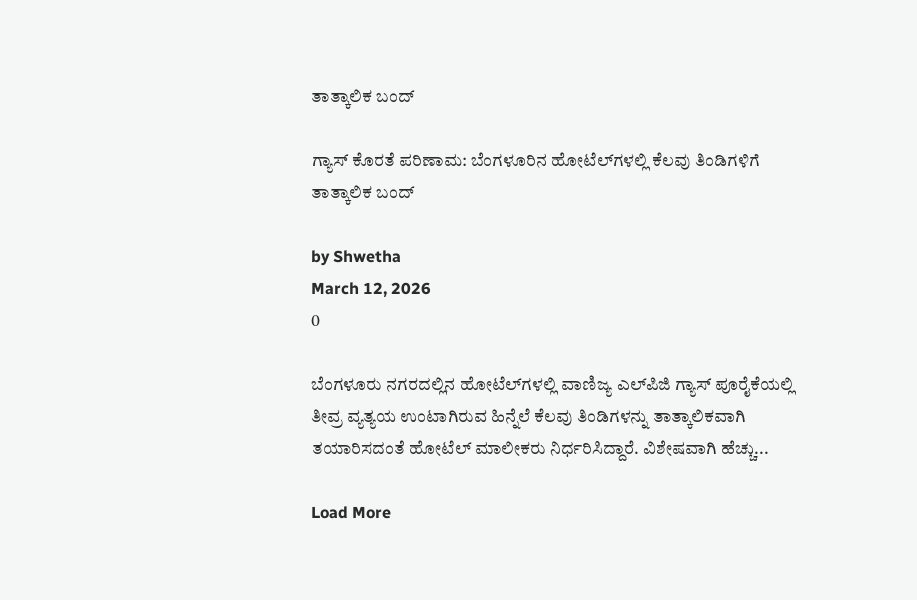ತಾತ್ಕಾಲಿಕ ಬಂದ್

ಗ್ಯಾಸ್ ಕೊರತೆ ಪರಿಣಾಮ: ಬೆಂಗಳೂರಿನ ಹೋಟೆಲ್‌ಗಳಲ್ಲಿ ಕೆಲವು ತಿಂಡಿಗಳಿಗೆ ತಾತ್ಕಾಲಿಕ ಬಂದ್

by Shwetha
March 12, 2026
0

ಬೆಂಗಳೂರು ನಗರದಲ್ಲಿನ ಹೋಟೆಲ್‌ಗಳಲ್ಲಿ ವಾಣಿಜ್ಯ ಎಲ್‌ಪಿಜಿ ಗ್ಯಾಸ್ ಪೂರೈಕೆಯಲ್ಲಿ ತೀವ್ರ ವ್ಯತ್ಯಯ ಉಂಟಾಗಿರುವ ಹಿನ್ನೆಲೆ ಕೆಲವು ತಿಂಡಿಗಳನ್ನು ತಾತ್ಕಾಲಿಕವಾಗಿ ತಯಾರಿಸದಂತೆ ಹೋಟೆಲ್ ಮಾಲೀಕರು ನಿರ್ಧರಿಸಿದ್ದಾರೆ. ವಿಶೇಷವಾಗಿ ಹೆಚ್ಚು...

Load More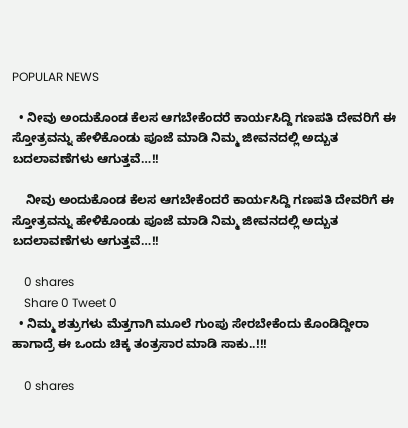POPULAR NEWS

  • ನೀವು ಅಂದುಕೊಂಡ ಕೆಲಸ ಆಗಬೇಕೆಂದರೆ ಕಾರ್ಯಸಿದ್ದಿ ಗಣಪತಿ ದೇವರಿಗೆ ಈ ಸ್ತೋತ್ರವನ್ನು ಹೇಳಿಕೊಂಡು ಪೂಜೆ ಮಾಡಿ ನಿಮ್ಮ ಜೀವನದಲ್ಲಿ ಅದ್ಬುತ ಬದಲಾವಣೆಗಳು ಆಗುತ್ತವೆ…!!

    ನೀವು ಅಂದುಕೊಂಡ ಕೆಲಸ ಆಗಬೇಕೆಂದರೆ ಕಾರ್ಯಸಿದ್ದಿ ಗಣಪತಿ ದೇವರಿಗೆ ಈ ಸ್ತೋತ್ರವನ್ನು ಹೇಳಿಕೊಂಡು ಪೂಜೆ ಮಾಡಿ ನಿಮ್ಮ ಜೀವನದಲ್ಲಿ ಅದ್ಬುತ ಬದಲಾವಣೆಗಳು ಆಗುತ್ತವೆ…!!

    0 shares
    Share 0 Tweet 0
  • ನಿಮ್ಮ ಶತ್ರುಗಳು ಮೆತ್ತಗಾಗಿ ಮೂಲೆ ಗುಂಪು ಸೇರಬೇಕೆಂದು ಕೊಂಡಿದ್ದೀರಾ ಹಾಗಾದ್ರೆ ಈ ಒಂದು ಚಿಕ್ಕ ತಂತ್ರಸಾರ ಮಾಡಿ ಸಾಕು..!!!

    0 shares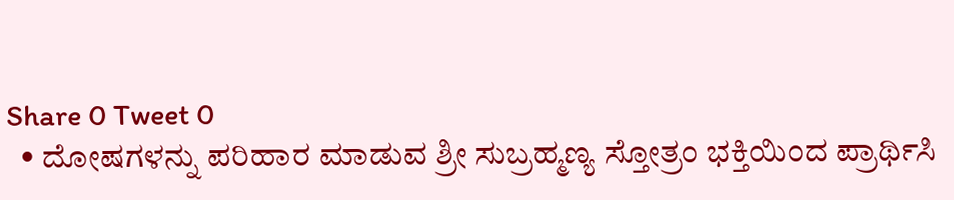Share 0 Tweet 0
  • ದೋಷಗಳನ್ನು ಪರಿಹಾರ ಮಾಡುವ ಶ್ರೀ ಸುಬ್ರಹ್ಮಣ್ಯ ಸ್ತೋತ್ರಂ ಭಕ್ತಿಯಿಂದ ಪ್ರಾರ್ಥಿಸಿ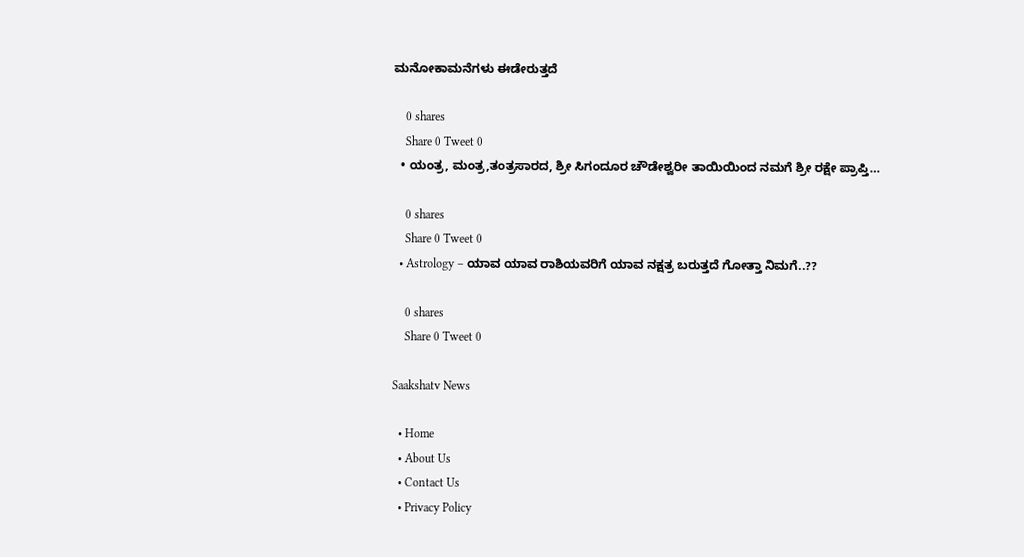ಮನೋಕಾಮನೆಗಳು ಈಡೇರುತ್ತದೆ

    0 shares
    Share 0 Tweet 0
  • ಯಂತ್ರ, ಮಂತ್ರ,ತಂತ್ರಸಾರದ, ಶ್ರೀ ಸಿಗಂದೂರ ಚೌಡೇಶ್ವರೀ ತಾಯಿಯಿಂದ ನಮಗೆ ಶ್ರೀ ರಕ್ಷೇ ಪ್ರಾಪ್ತಿ…

    0 shares
    Share 0 Tweet 0
  • Astrology – ಯಾವ ಯಾವ ರಾಶಿಯವರಿಗೆ ಯಾವ ನಕ್ಷತ್ರ ಬರುತ್ತದೆ ಗೋತ್ತಾ ನಿಮಗೆ..??

    0 shares
    Share 0 Tweet 0

Saakshatv News

  • Home
  • About Us
  • Contact Us
  • Privacy Policy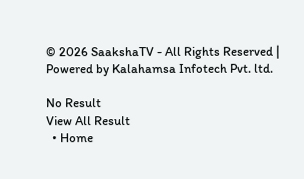© 2026 SaakshaTV - All Rights Reserved | Powered by Kalahamsa Infotech Pvt. ltd.

No Result
View All Result
  • Home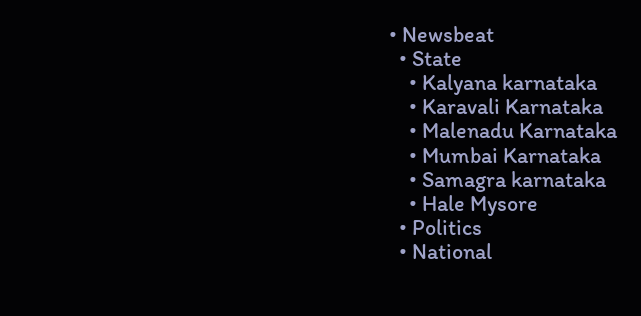• Newsbeat
  • State
    • Kalyana karnataka
    • Karavali Karnataka
    • Malenadu Karnataka
    • Mumbai Karnataka
    • Samagra karnataka
    • Hale Mysore
  • Politics
  • National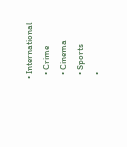• International
  • Crime
  • Cinema
  • Sports
  •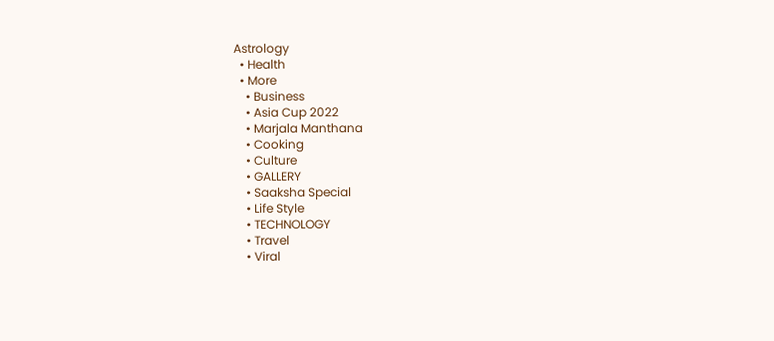Astrology
  • Health
  • More
    • Business
    • Asia Cup 2022
    • Marjala Manthana
    • Cooking
    • Culture
    • GALLERY
    • Saaksha Special
    • Life Style
    • TECHNOLOGY
    • Travel
    • Viral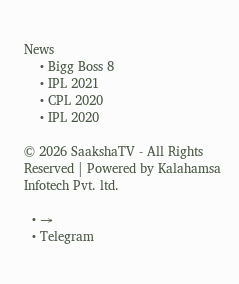News
    • Bigg Boss 8
    • IPL 2021
    • CPL 2020
    • IPL 2020

© 2026 SaakshaTV - All Rights Reserved | Powered by Kalahamsa Infotech Pvt. ltd.

  • →
  • Telegram